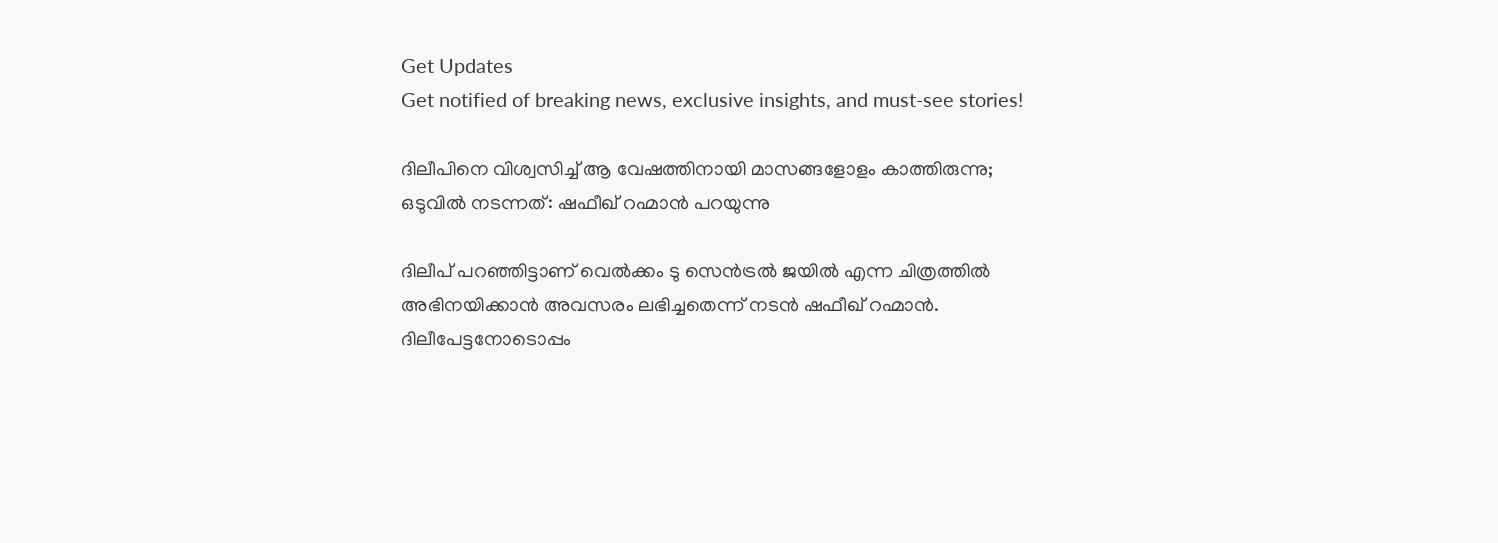Get Updates
Get notified of breaking news, exclusive insights, and must-see stories!

ദിലീപിനെ വിശ്വസിച്ച് ആ വേഷത്തിനായി മാസങ്ങളോളം കാത്തിരുന്നു; ഒടുവില്‍ നടന്നത്: ഷഫീഖ് റഹ്മാന്‍ പറയുന്നു

ദിലീപ് പറഞ്ഞിട്ടാണ് വെല്‍ക്കം ടു സെന്‍ട്രല്‍ ജയില്‍ എന്ന ചിത്രത്തില്‍ അഭിനയിക്കാന്‍ അവസരം ലഭിച്ചതെന്ന് നടന്‍ ഷഫീഖ് റഹ്മാന്‍. ദിലീപേട്ടനോടൊപ്പം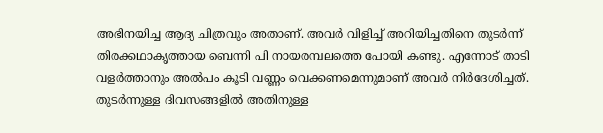അഭിനയിച്ച ആദ്യ ചിത്രവും അതാണ്. അവർ വിളിച്ച് അറിയിച്ചതിനെ തുടർന്ന് തിരക്കഥാകൃത്തായ ബെന്നി പി നായരമ്പലത്തെ പോയി കണ്ടു. എന്നോട് താടി വളർത്താനും അല്‍പം കൂടി വണ്ണം വെക്കണമെന്നുമാണ് അവർ നിർദേശിച്ചത്. തുടർന്നുള്ള ദിവസങ്ങളില്‍ അതിനുള്ള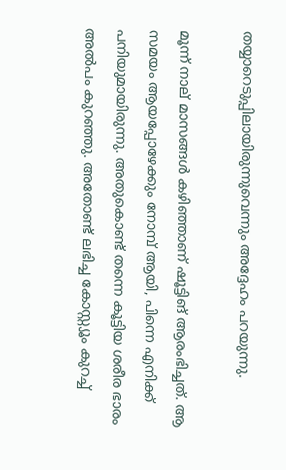തയ്യാറെടുപ്പിലായിരുന്നുവെന്നും അദ്ദേഹം പറയുന്നു.

മൂന്ന് നാല് മാസങ്ങള്‍ കഴിഞ്ഞാണ് ഷൂട്ടിങ് ആരംഭിച്ചത്. ആ സമയം ആയപ്പോഴേക്കും നോമ്പ് ആയി, പിന്നെ എനിക്ക് പനിയുമായിരുന്നു. അതുകൊണ്ട് തന്നെ കൂട്ടിയ ശരീര ഭാരം അല്‍പം കുറഞ്ഞു. അതോണ്ട് ലഭിച്ച കോസ്റ്റ്യൂം കുറച്ച്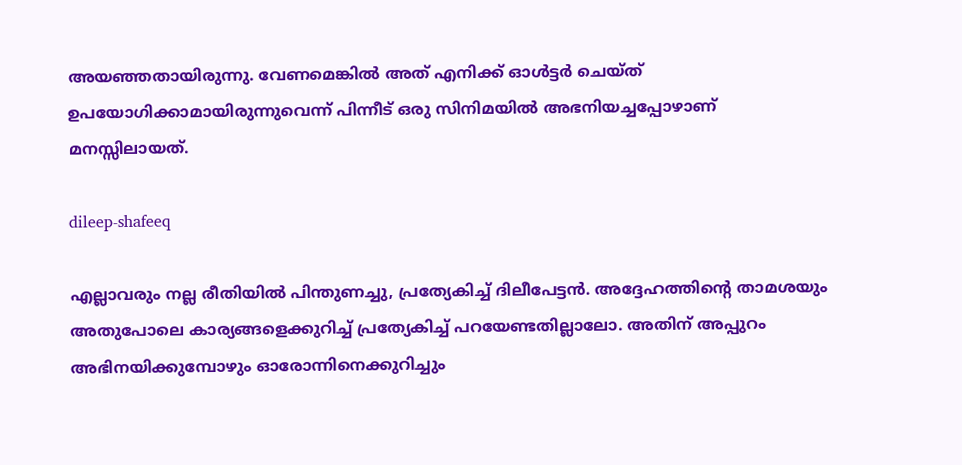അയഞ്ഞതായിരുന്നു. വേണമെങ്കില്‍ അത് എനിക്ക് ഓള്‍ട്ടർ ചെയ്ത് ഉപയോഗിക്കാമായിരുന്നുവെന്ന് പിന്നീട് ഒരു സിനിമയില്‍ അഭനിയച്ചപ്പോഴാണ് മനസ്സിലായത്.

dileep-shafeeq

എല്ലാവരും നല്ല രീതിയില്‍ പിന്തുണച്ചു, പ്രത്യേകിച്ച് ദിലീപേട്ടന്‍. അദ്ദേഹത്തിന്റെ താമശയും അതുപോലെ കാര്യങ്ങളെക്കുറിച്ച് പ്രത്യേകിച്ച് പറയേണ്ടതില്ലാലോ. അതിന് അപ്പുറം അഭിനയിക്കുമ്പോഴും ഓരോന്നിനെക്കുറിച്ചും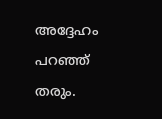അദ്ദേഹം പറഞ്ഞ് തരും.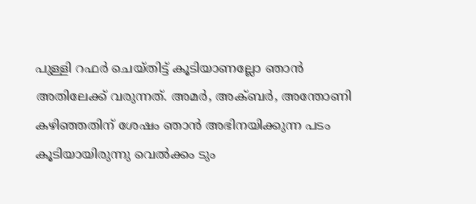പുള്ളി റഫർ ചെയ്തിട്ട് കൂടിയാണല്ലോ ഞാന്‍ അതിലേക്ക് വരുന്നത്. അമർ, അക്ബർ, അന്തോണി കഴിഞ്ഞതിന് ശേഷം ഞാന്‍ അഭിനയിക്കുന്ന പടം കൂടിയായിരുന്നു വെല്‍ക്കം ടും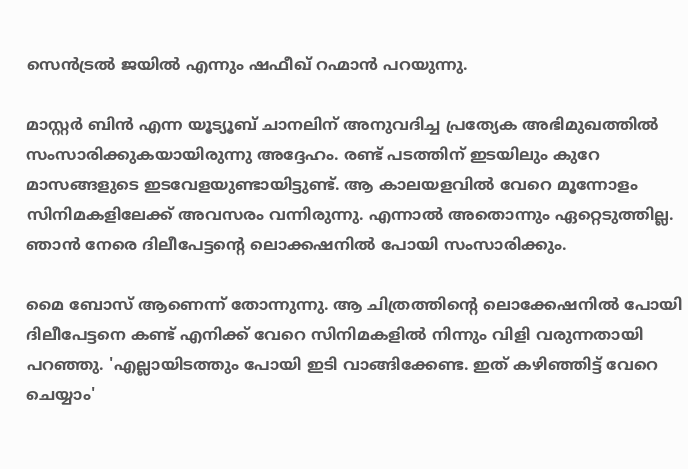സെന്‍ട്രല്‍ ജയില്‍ എന്നും ഷഫീഖ് റഹ്മാന്‍ പറയുന്നു.

മാസ്റ്റർ ബിന്‍ എന്ന യൂട്യൂബ് ചാനലിന് അനുവദിച്ച പ്രത്യേക അഭിമുഖത്തില്‍ സംസാരിക്കുകയായിരുന്നു അദ്ദേഹം. രണ്ട് പടത്തിന് ഇടയിലും കുറേ മാസങ്ങളുടെ ഇടവേളയുണ്ടായിട്ടുണ്ട്. ആ കാലയളവില്‍ വേറെ മൂന്നോളം സിനിമകളിലേക്ക് അവസരം വന്നിരുന്നു. എന്നാല്‍ അതൊന്നും ഏറ്റെടുത്തില്ല. ഞാന്‍ നേരെ ദിലീപേട്ടന്റെ ലൊക്കഷനില്‍ പോയി സംസാരിക്കും.

മൈ ബോസ് ആണെന്ന് തോന്നുന്നു. ആ ചിത്രത്തിന്റെ ലൊക്കേഷനില്‍ പോയി ദിലീപേട്ടനെ കണ്ട് എനിക്ക് വേറെ സിനിമകളില്‍ നിന്നും വിളി വരുന്നതായി പറഞ്ഞു. 'എല്ലായിടത്തും പോയി ഇടി വാങ്ങിക്കേണ്ട. ഇത് കഴിഞ്ഞിട്ട് വേറെ ചെയ്യാം'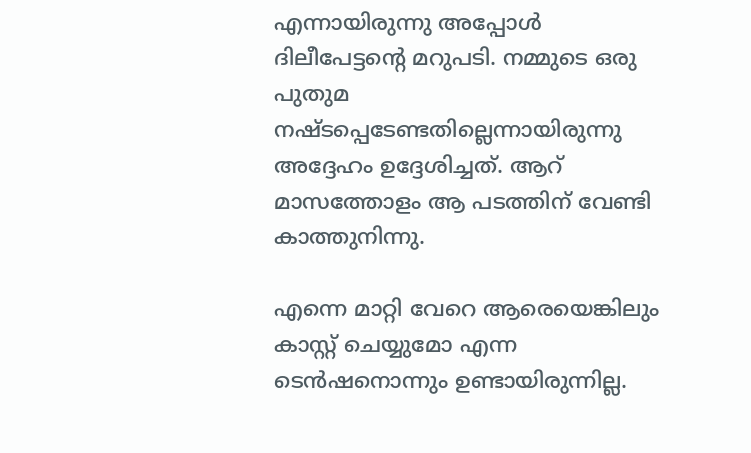എന്നായിരുന്നു അപ്പോള്‍ ദിലീപേട്ടന്റെ മറുപടി. നമ്മുടെ ഒരു പുതുമ നഷ്ടപ്പെടേണ്ടതില്ലെന്നായിരുന്നു അദ്ദേഹം ഉദ്ദേശിച്ചത്. ആറ് മാസത്തോളം ആ പടത്തിന് വേണ്ടി കാത്തുനിന്നു.

എന്നെ മാറ്റി വേറെ ആരെയെങ്കിലും കാസ്റ്റ് ചെയ്യുമോ എന്ന ടെന്‍ഷനൊന്നും ഉണ്ടായിരുന്നില്ല.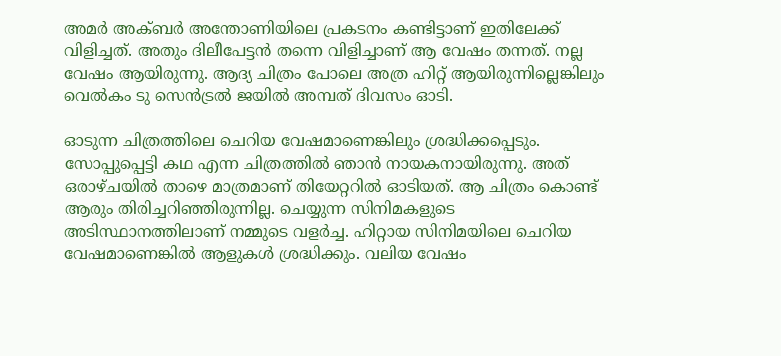അമർ അക്ബർ അന്തോണിയിലെ പ്രകടനം കണ്ടിട്ടാണ് ഇതിലേക്ക് വിളിച്ചത്. അതും ദിലീപേട്ടന്‍ തന്നെ വിളിച്ചാണ് ആ വേഷം തന്നത്. നല്ല വേഷം ആയിരുന്നു. ആദ്യ ചിത്രം പോലെ അത്ര ഹിറ്റ് ആയിരുന്നില്ലെങ്കിലും വെല്‍കം ടു സെന്‍ട്രല്‍ ജയില്‍ അമ്പത് ദിവസം ഓടി.

ഓടുന്ന ചിത്രത്തിലെ ചെറിയ വേഷമാണെങ്കിലും ശ്രദ്ധിക്കപ്പെടും. സോപ്പുപ്പെട്ടി കഥ എന്ന ചിത്രത്തില്‍ ഞാന്‍ നായകനായിരുന്നു. അത് ഒരാഴ്ചയില്‍ താഴെ മാത്രമാണ് തിയേറ്ററില്‍ ഓടിയത്. ആ ചിത്രം കൊണ്ട് ആരും തിരിച്ചറിഞ്ഞിരുന്നില്ല. ചെയ്യുന്ന സിനിമകളുടെ അടിസ്ഥാനത്തിലാണ് നമ്മുടെ വളർച്ച. ഹിറ്റായ സിനിമയിലെ ചെറിയ വേഷമാണെങ്കില്‍ ആളുകള്‍ ശ്രദ്ധിക്കും. വലിയ വേഷം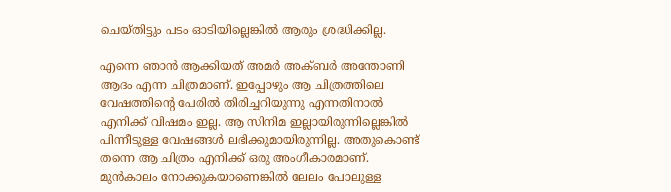ചെയ്തിട്ടും പടം ഓടിയില്ലെങ്കില്‍ ആരും ശ്രദ്ധിക്കില്ല.

എന്നെ ഞാന്‍ ആക്കിയത് അമർ അക്ബർ അന്തോണി ആദം എന്ന ചിത്രമാണ്. ഇപ്പോഴും ആ ചിത്രത്തിലെ വേഷത്തിന്റെ പേരില്‍ തിരിച്ചറിയുന്നു എന്നതിനാല്‍ എനിക്ക് വിഷമം ഇല്ല. ആ സിനിമ ഇല്ലായിരുന്നില്ലെങ്കില്‍ പിന്നീടുള്ള വേഷങ്ങള്‍ ലഭിക്കുമായിരുന്നില്ല. അതുകൊണ്ട് തന്നെ ആ ചിത്രം എനിക്ക് ഒരു അംഗീകാരമാണ്. മുന്‍കാലം നോക്കുകയാണെങ്കില്‍ ലേലം പോലുള്ള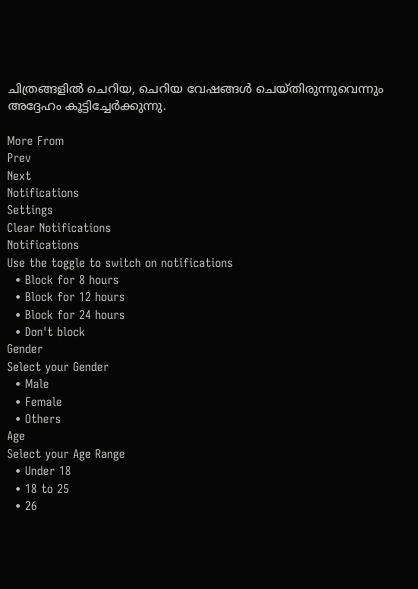ചിത്രങ്ങളില്‍ ചെറിയ, ചെറിയ വേഷങ്ങള്‍ ചെയ്തിരുന്നുവെന്നും അദ്ദേഹം കൂട്ടിച്ചേർക്കുന്നു.

More From
Prev
Next
Notifications
Settings
Clear Notifications
Notifications
Use the toggle to switch on notifications
  • Block for 8 hours
  • Block for 12 hours
  • Block for 24 hours
  • Don't block
Gender
Select your Gender
  • Male
  • Female
  • Others
Age
Select your Age Range
  • Under 18
  • 18 to 25
  • 26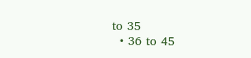to 35
  • 36 to 45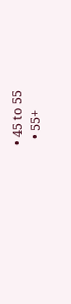• 45 to 55
  • 55+